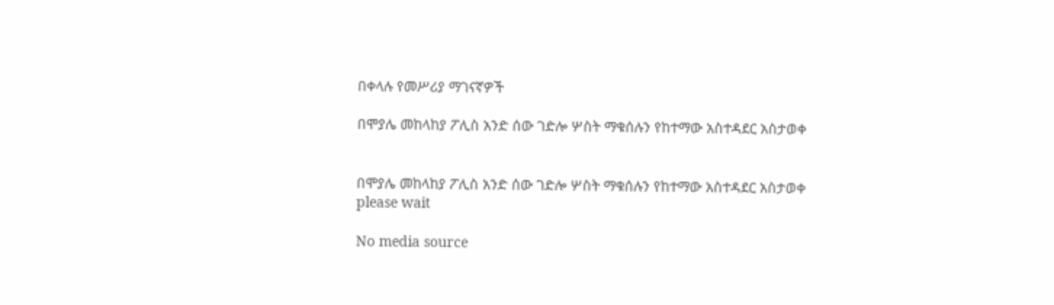በቀላሉ የመሥሪያ ማገናኛዎች

በሞያሌ መከላከያ ፖሊስ አንድ ሰው ገድሎ ሦስት ማቁሰሉን የከተማው አስተዳደር አስታወቀ


በሞያሌ መከላከያ ፖሊስ አንድ ሰው ገድሎ ሦስት ማቁሰሉን የከተማው አስተዳደር አስታወቀ
please wait

No media source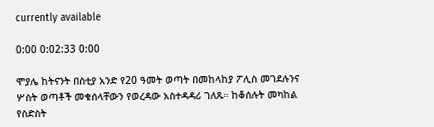currently available

0:00 0:02:33 0:00

ሞያሌ ከትናንት በስቲያ አንድ የ20 ዓመት ወጣት በመከላከያ ፖሊስ መገደሉንና ሦስት ወጣቶች መቁሰላቸውን የወረዳው አስተዳዳሪ ገለጹ። ከቆሰሉት መካከል የስድስት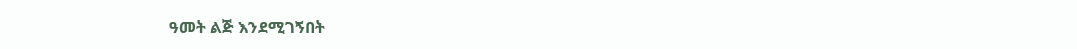ዓመት ልጅ እንደሚገኝበት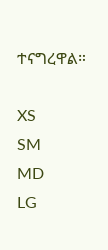ተናግረዋል።

XS
SM
MD
LG